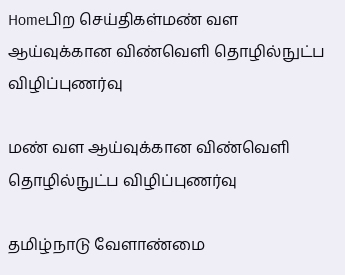Homeபிற செய்திகள்மண் வள ஆய்வுக்கான விண்வெளி தொழில்நுட்ப விழிப்புணர்வு

மண் வள ஆய்வுக்கான விண்வெளி தொழில்நுட்ப விழிப்புணர்வு

தமிழ்நாடு வேளாண்மை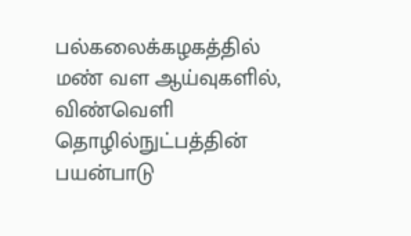பல்கலைக்கழகத்தில் மண் வள ஆய்வுகளில், விண்வெளி தொழில்நுட்பத்தின் பயன்பாடு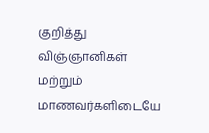குறித்து விஞ்ஞானிகள் மற்றும் மாணவர்களிடையே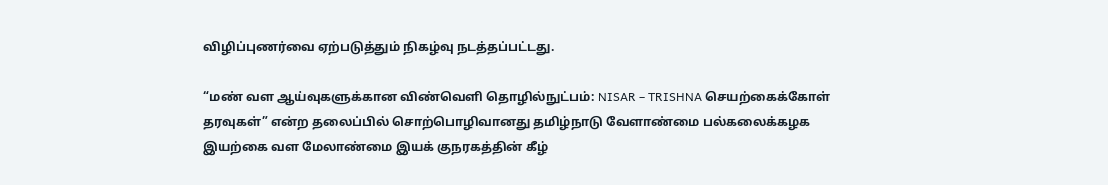விழிப்புணர்வை ஏற்படுத்தும் நிகழ்வு நடத்தப்பட்டது.

“மண் வள ஆய்வுகளுக்கான விண்வெளி தொழில்நுட்பம்: NISAR – TRISHNA செயற்கைக்கோள் தரவுகள்” என்ற தலைப்பில் சொற்பொழிவானது தமிழ்நாடு வேளாண்மை பல்கலைக்கழக இயற்கை வள மேலாண்மை இயக் குநரகத்தின் கீழ்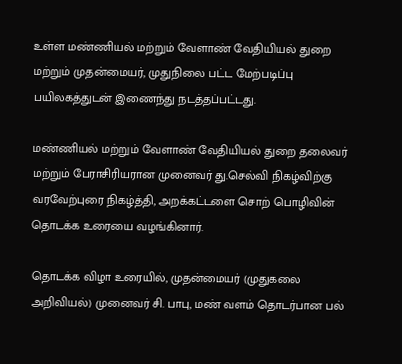உள்ள மண்ணியல் மற்றும் வேளாண் வேதியியல் துறை மற்றும் முதன்மையர், முதுநிலை பட்ட மேற்படிப்பு பயிலகத்துடன் இணைந்து நடத்தப்பட்டது.

மண்ணியல் மற்றும் வேளாண் வேதியியல் துறை தலைவர் மற்றும் பேராசிரியரான முனைவர் து.செல்வி நிகழ்விற்கு வரவேற்புரை நிகழ்த்தி, அறக்கட்டளை சொற் பொழிவின் தொடக்க உரையை வழங்கினார்.

தொடக்க விழா உரையில், முதன்மையர் (முதுகலை அறிவியல்) முனைவர் சி. பாபு, மண் வளம் தொடர்பான பல்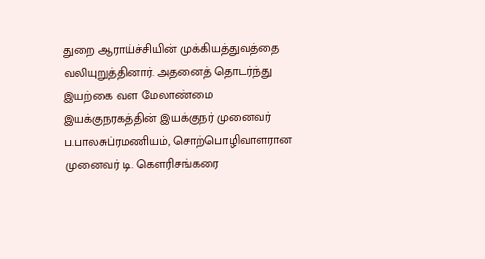துறை ஆராய்ச்சியின் முக்கியத்துவத்தை வலியுறுத்தினார். அதனைத் தொடர்ந்து இயற்கை வள மேலாண்மை இயக்குநரகத்தின் இயக்குநர் முனைவர் ப.பாலசுப்ரமணியம், சொற்பொழிவாளரான முனைவர் டி. கௌரிசங்கரை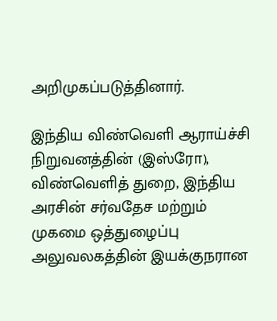அறிமுகப்படுத்தினார்.

இந்திய விண்வெளி ஆராய்ச்சி நிறுவனத்தின் (இஸ்ரோ), விண்வெளித் துறை, இந்திய அரசின் சர்வதேச மற்றும் முகமை ஒத்துழைப்பு அலுவலகத்தின் இயக்குநரான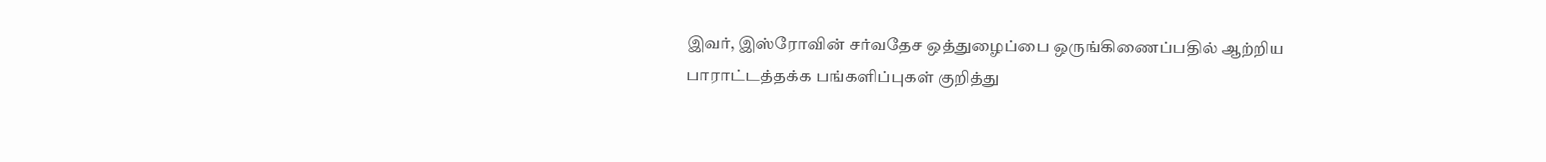இவர், இஸ்ரோவின் சர்வதேச ஒத்துழைப்பை ஒருங்கிணைப்பதில் ஆற்றிய பாராட்டத்தக்க பங்களிப்புகள் குறித்து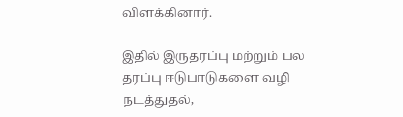விளக்கினார்.

இதில் இருதரப்பு மற்றும் பல தரப்பு ஈடுபாடுகளை வழி நடத்துதல்,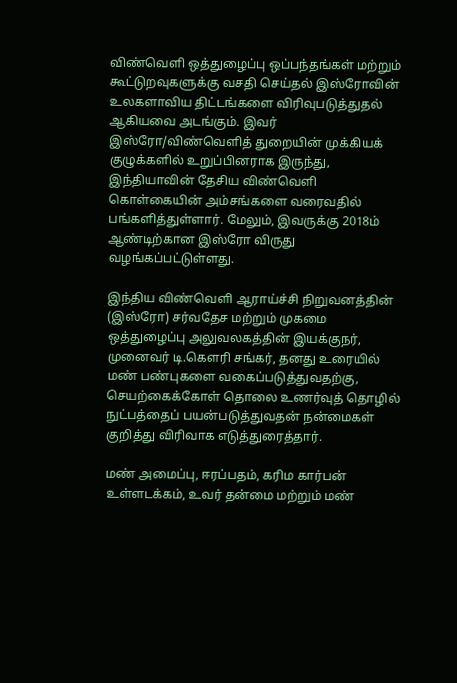விண்வெளி ஒத்துழைப்பு ஒப்பந்தங்கள் மற்றும் கூட்டுறவுகளுக்கு வசதி செய்தல் இஸ்ரோவின் உலகளாவிய திட்டங்களை விரிவுபடுத்துதல் ஆகியவை அடங்கும். இவர் இஸ்ரோ/விண்வெளித் துறையின் முக்கியக் குழுக்களில் உறுப்பினராக இருந்து, இந்தியாவின் தேசிய விண்வெளி கொள்கையின் அம்சங்களை வரைவதில் பங்களித்துள்ளார். மேலும், இவருக்கு 2018ம் ஆண்டிற்கான இஸ்ரோ விருது வழங்கப்பட்டுள்ளது.

இந்திய விண்வெளி ஆராய்ச்சி நிறுவனத்தின் (இஸ்ரோ) சர்வதேச மற்றும் முகமை ஒத்துழைப்பு அலுவலகத்தின் இயக்குநர், முனைவர் டி.கௌரி சங்கர், தனது உரையில் மண் பண்புகளை வகைப்படுத்துவதற்கு, செயற்கைக்கோள் தொலை உணர்வுத் தொழில் நுட்பத்தைப் பயன்படுத்துவதன் நன்மைகள் குறித்து விரிவாக எடுத்துரைத்தார்.

மண் அமைப்பு, ஈரப்பதம், கரிம கார்பன் உள்ளடக்கம், உவர் தன்மை மற்றும் மண்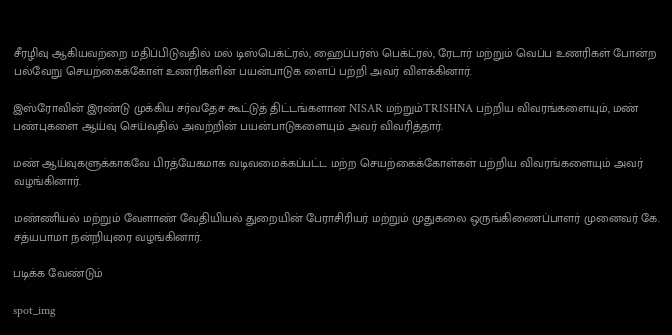சீரழிவு ஆகியவற்றை மதிப்பிடுவதில் மல் டிஸ்பெக்ட்ரல், ஹைப்பர்ஸ் பெக்ட்ரல், ரேடார் மற்றும் வெப்ப உணரிகள் போன்ற பல்வேறு செயற்கைக்கோள் உணரிகளின் பயன்பாடுக ளைப் பற்றி அவர் விளக்கினார்.

இஸ்ரோவின் இரண்டு முக்கிய சர்வதேச கூட்டுத் திட்டங்களான NISAR மற்றும்TRISHNA பற்றிய விவரங்களையும், மண் பண்புகளை ஆய்வு செய்வதில் அவற்றின் பயன்பாடுகளையும் அவர் விவரித்தார்.

மண் ஆய்வுகளுக்காகவே பிரத்யேகமாக வடிவமைக்கப்பட்ட மற்ற செயற்கைக்கோள்கள் பற்றிய விவரங்களையும் அவர் வழங்கினார்.

மண்ணியல் மற்றும் வேளாண் வேதியியல் துறையின் பேராசிரியர் மற்றும் முதுகலை ஒருங்கிணைப்பாளர் முனைவர் கே. சத்யபாமா நன்றியுரை வழங்கினார்.

படிக்க வேண்டும்

spot_img